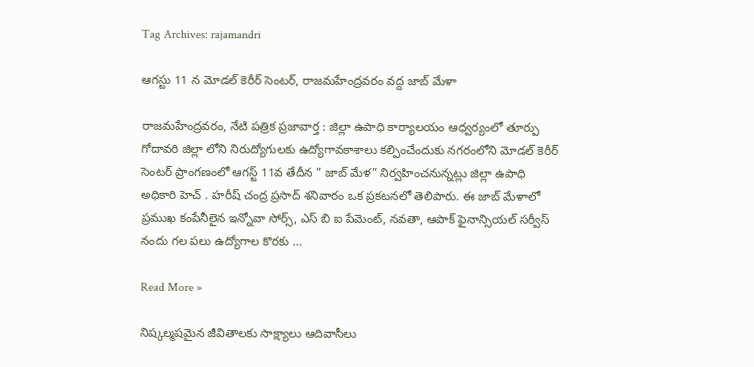Tag Archives: rajamandri

ఆగస్టు 11 న మోడల్ కెరీర్ సెంటర్, రాజమహేంద్రవరం వద్ద జాబ్ మేళా

రాజమహేంద్రవరం, నేటి పత్రిక ప్రజావార్త : జిల్లా ఉపాధి కార్యాలయం ఆధ్వర్యంలో తూర్పు గోదావరి జిల్లా లోని నిరుద్యోగులకు ఉద్యోగావకాశాలు కల్పించేందుకు నగరంలోని మోడల్ కెరీర్ సెంటర్ ప్రాంగణంలో ఆగస్ట్ 11వ తేదీన ” జాబ్ మేళ” నిర్వహించనున్నట్లు జిల్లా ఉపాధి అధికారి హెచ్ . హరీష్ చంద్ర ప్రసాద్ శనివారం ఒక ప్రకటనలో తెలిపారు. ఈ జాబ్ మేళాలో ప్రముఖ కంపేనీలైన ఇన్నోవా సోర్స్, ఎస్ బి ఐ పేమెంట్, నవతా, ఆపాక్ ఫైనాన్సియల్ సర్వీస్ నందు గల పలు ఉద్యోగాల కొరకు …

Read More »

నిష్కల్మషమైన జీవితాలకు సాక్ష్యాలు ఆదివాసీలు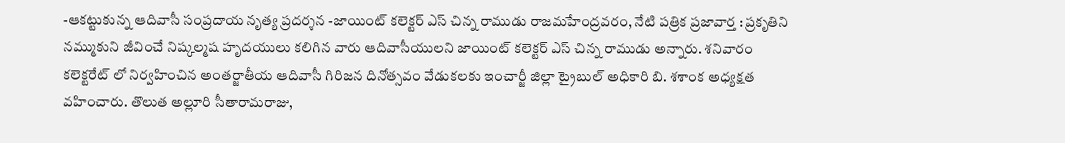-ఆకట్టుకున్న ఆదివాసీ సంప్రదాయ నృత్య ప్రదర్శన -జాయింట్ కలెక్టర్ ఎస్ చిన్న రాముడు రాజమహేంద్రవరం, నేటి పత్రిక ప్రజావార్త : ప్రకృతిని నమ్ముకుని జీవించే నిష్కల్మష హృదయులు కలిగిన వారు ఆదివాసీయులని జాయింట్ కలెక్టర్ ఎస్ చిన్న రాముడు అన్నారు. శనివారం కలెక్టరేట్ లో నిర్వహించిన అంతర్జాతీయ ఆదివాసీ గిరిజన దినోత్సవం వేడుకలకు ఇంచార్జీ జిల్లా ట్రైబుల్ అధికారి బి. శశాంక అధ్యక్షత వహించారు. తొలుత అల్లూరి సీతారామరాజు,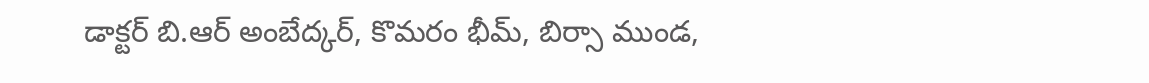డాక్టర్ బి.ఆర్ అంబేద్కర్, కొమరం భీమ్, బిర్సా ముండ,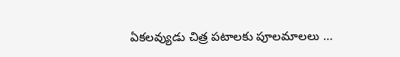ఏకలవ్యుడు చిత్ర పటాలకు పూలమాలలు …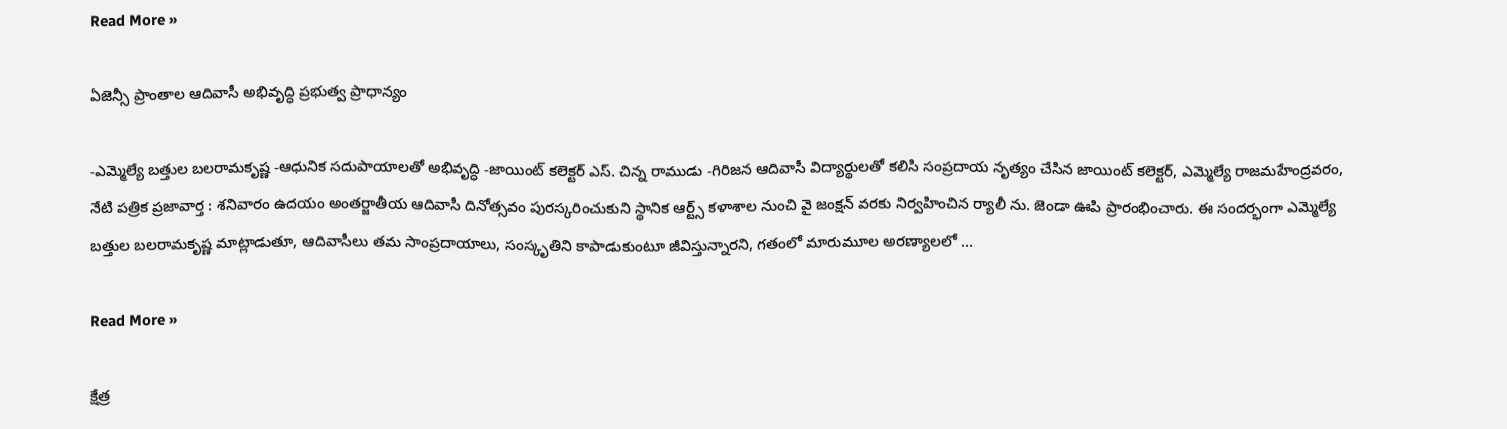Read More »

ఏజెన్సీ ప్రాంతాల ఆదివాసీ అభివృద్ధి ప్రభుత్వ ప్రాధాన్యం

-ఎమ్మెల్యే బత్తుల బలరామకృష్ణ -ఆధునిక సదుపాయాలతో అభివృద్ధి -జాయింట్ కలెక్టర్ ఎస్. చిన్న రాముడు -గిరిజన ఆదివాసీ విద్యార్థులతో కలిసి సంప్రదాయ నృత్యం చేసిన జాయింట్ కలెక్టర్, ఎమ్మెల్యే రాజమహేంద్రవరం, నేటి పత్రిక ప్రజావార్త : శనివారం ఉదయం అంతర్జాతీయ ఆదివాసీ దినోత్సవం పురస్కరించుకుని స్థానిక ఆర్ట్స్ కళాశాల నుంచి వై జంక్షన్ వరకు నిర్వహించిన ర్యాలీ ను. జెండా ఊపి ప్రారంభించారు. ఈ సందర్భంగా ఎమ్మెల్యే బత్తుల బలరామకృష్ణ మాట్లాడుతూ, ఆదివాసీలు తమ సాంప్రదాయాలు, సంస్కృతిని కాపాడుకుంటూ జీవిస్తున్నారని, గతంలో మారుమూల అరణ్యాలలో …

Read More »

క్షేత్ర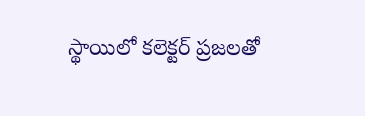స్థాయిలో కలెక్టర్ ప్రజలతో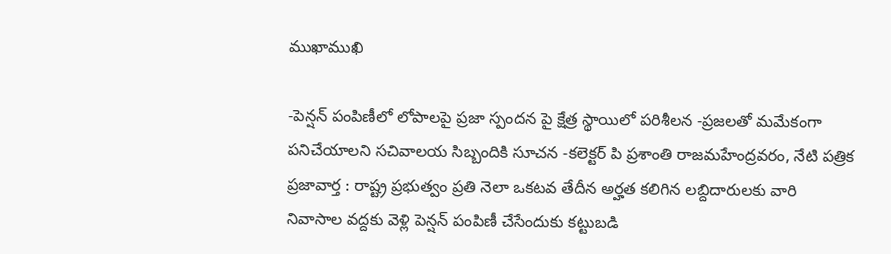ముఖాముఖి

-పెన్షన్ పంపిణీలో లోపాలపై ప్రజా స్పందన పై క్షేత్ర స్థాయిలో పరిశీలన -ప్రజలతో మమేకంగా పనిచేయాలని సచివాలయ సిబ్బందికి సూచన -కలెక్టర్ పి ప్రశాంతి రాజమహేంద్రవరం, నేటి పత్రిక ప్రజావార్త : రాష్ట్ర ప్రభుత్వం ప్రతి నెలా ఒకటవ తేదీన అర్హత కలిగిన లబ్దిదారులకు వారి నివాసాల వద్దకు వెళ్లి పెన్షన్ పంపిణీ చేసేందుకు కట్టుబడి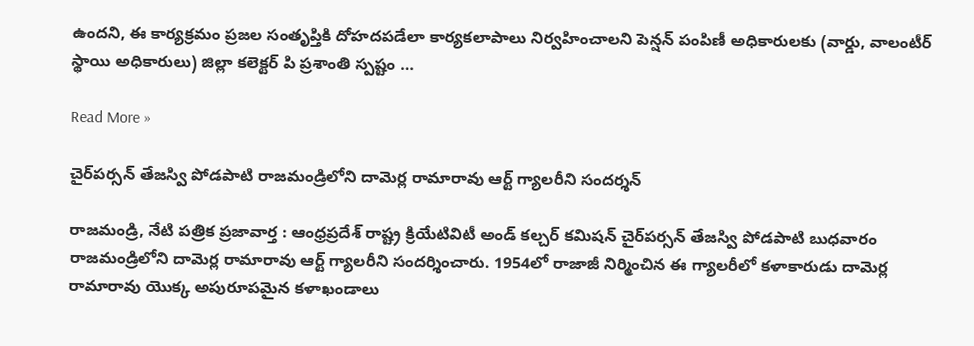ఉందని, ఈ కార్యక్రమం ప్రజల సంతృప్తికి దోహదపడేలా కార్యకలాపాలు నిర్వహించాలని పెన్షన్ పంపిణీ అధికారులకు (వార్డు, వాలంటీర్ స్థాయి అధికారులు) జిల్లా కలెక్టర్ పి ప్రశాంతి స్పష్టం …

Read More »

చైర్‌పర్సన్ తేజస్వి పోడపాటి రాజమండ్రిలోని దామెర్ల రామారావు ఆర్ట్ గ్యాలరీని సందర్శన్

రాజమండ్రి, నేటి పత్రిక ప్రజావార్త : ఆంధ్రప్రదేశ్ రాష్ట్ర క్రియేటివిటీ అండ్ కల్చర్ కమిషన్ చైర్‌పర్సన్ తేజస్వి పోడపాటి బుధవారం రాజమండ్రిలోని దామెర్ల రామారావు ఆర్ట్ గ్యాలరీని సందర్శించారు. 1954లో రాజాజీ నిర్మించిన ఈ గ్యాలరీలో కళాకారుడు దామెర్ల రామారావు యొక్క అపురూపమైన కళాఖండాలు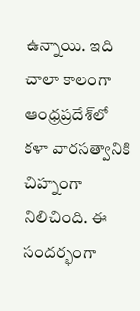ఉన్నాయి. ఇది చాలా కాలంగా ఆంధ్రప్రదేశ్‌లో కళా వారసత్వానికి చిహ్నంగా నిలిచింది. ఈ సందర్భంగా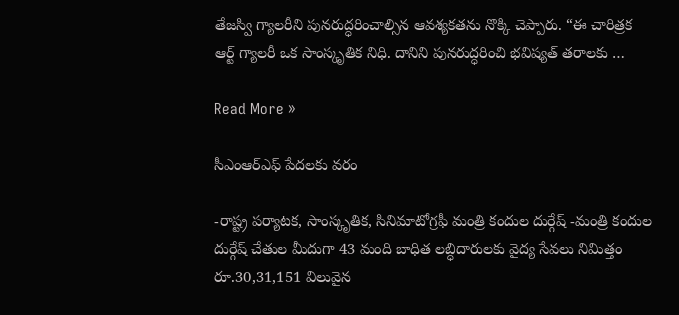తేజస్వి గ్యాలరీని పునరుద్ధరించాల్సిన ఆవశ్యకతను నొక్కి చెప్పారు. “ఈ చారిత్రక ఆర్ట్ గ్యాలరీ ఒక సాంస్కృతిక నిధి. దానిని పునరుద్ధరించి భవిష్యత్ తరాలకు …

Read More »

సీఎంఆర్ఎఫ్ పేదలకు వరం

-రాష్ట్ర పర్యాటక, సాంస్కృతిక, సినిమాటోగ్రఫీ మంత్రి కందుల దుర్గేష్ -మంత్రి కందుల దుర్గేష్ చేతుల మీదుగా 43 మంది బాధిత లబ్ధిదారులకు వైద్య సేవలు నిమిత్తం రూ.30,31,151 విలువైన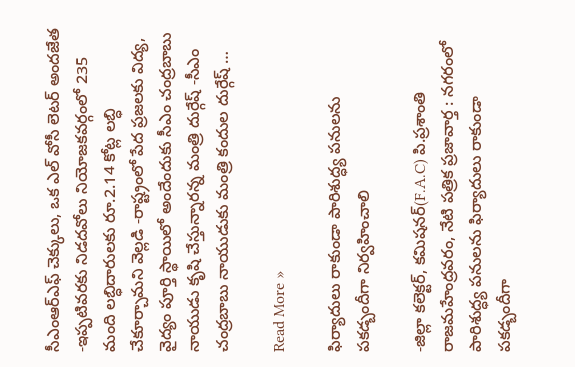సీఎంఆర్ఎఫ్ చెక్కులు, ఒక ఎల్ వోసీ లెటర్ అందజేత -ఇప్పటివరకు నిడదవోలు నియోజకవర్గంలో 235 మంది లబ్ధిదారులకు రూ.2.14 కోట్ల లబ్ధి చేకూర్చామని వెల్లడి -రాష్ట్రంలో పేద ప్రజలకు విద్య, వైద్యం పూర్తి స్థాయిలో అందేందుకు సీఎం చంద్రబాబు నాయుడు కృషి చేస్తున్నారన్న మంత్రి దుర్గేష్ -సీఎం చంద్రబాబు నాయుడుకు మంత్రి కందుల దుర్గేష్ …

Read More »

ఫిర్యాదులు రాకుండా పారిశుద్ధ్య పనులను పకడ్బందీగా నిర్వహించాలి

-జిల్లా కలెక్టర్, కమిషనర్(F.A.C) పి.ప్రశాంతి రాజమహేంద్రవరం, నేటి పత్రిక ప్రజావార్త : నగరంలో పారిశుద్ధ్య పనులను ఫిర్యాదులు రాకుండా పకడ్బందీగా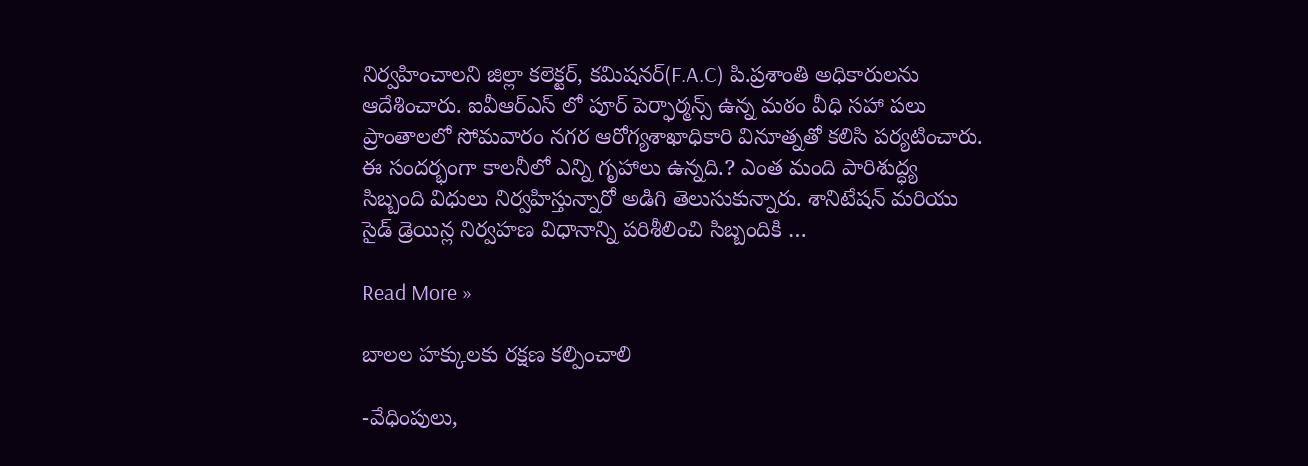నిర్వహించాలని జిల్లా కలెక్టర్, కమిషనర్(F.A.C) పి.ప్రశాంతి అధికారులను ఆదేశించారు. ఐవీఆర్ఎస్ లో పూర్ పెర్ఫార్మన్స్ ఉన్న మఠం వీధి సహా పలు ప్రాంతాలలో సోమవారం నగర ఆరోగ్యశాఖాధికారి వినూత్నతో కలిసి పర్యటించారు. ఈ సందర్భంగా కాలనీలో ఎన్ని గృహాలు ఉన్నది.? ఎంత మంది పారిశుద్ధ్య సిబ్బంది విధులు నిర్వహిస్తున్నారో అడిగి తెలుసుకున్నారు. శానిటేషన్ మరియు సైడ్ డ్రెయిన్ల నిర్వహణ విధానాన్ని పరిశీలించి సిబ్బందికి …

Read More »

బాలల హక్కులకు రక్షణ కల్పించాలి

-వేధింపులు,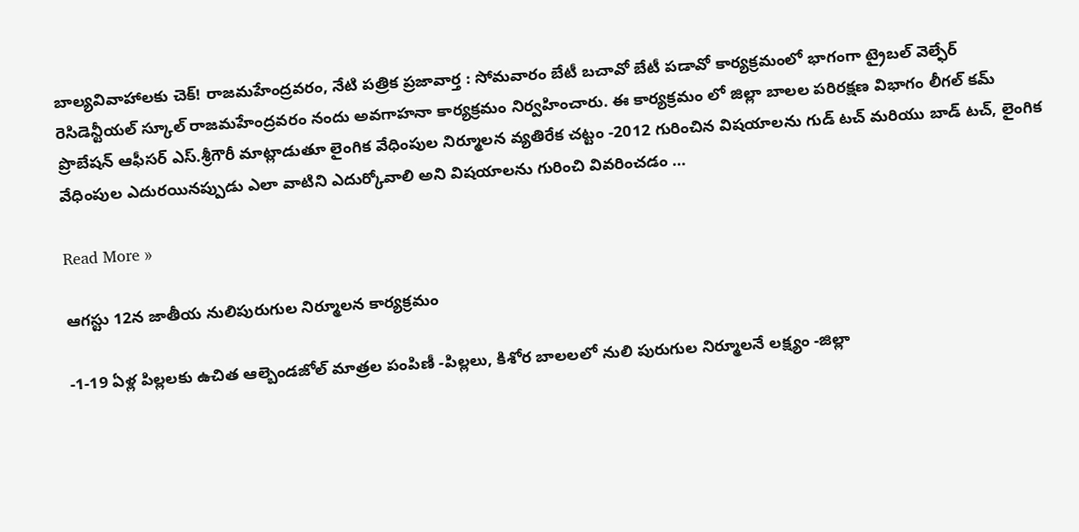బాల్యవివాహాలకు చెక్! రాజమహేంద్రవరం, నేటి పత్రిక ప్రజావార్త : సోమవారం బేటీ బచావో బేటీ పడావో కార్యక్రమంలో భాగంగా ట్రైబల్ వెల్ఫేర్ రెసిడెన్టీయల్ స్కూల్ రాజమహేంద్రవరం నందు అవగాహనా కార్యక్రమం నిర్వహించారు. ఈ కార్యక్రమం లో జిల్లా బాలల పరిరక్షణ విభాగం లీగల్ కమ్ ప్రొబేషన్ ఆఫీసర్ ఎస్.శ్రీగౌరీ మాట్లాడుతూ లైంగిక వేధింపుల నిర్మూలన వ్యతిరేక చట్టం -2012 గురించిన విషయాలను గుడ్ టచ్ మరియు బాడ్ టచ్, లైంగిక వేధింపుల ఎదురయినప్పుడు ఎలా వాటిని ఎదుర్కోవాలి అని విషయాలను గురించి వివరించడం …

Read More »

ఆగస్టు 12న జాతీయ నులిపురుగుల నిర్మూలన కార్యక్రమం

-1-19 ఏళ్ల పిల్లలకు ఉచిత ఆల్బెండజోల్ మాత్రల పంపిణీ -పిల్లలు, కిశోర బాలలలో నులి పురుగుల నిర్మూలనే లక్ష్యం -జిల్లా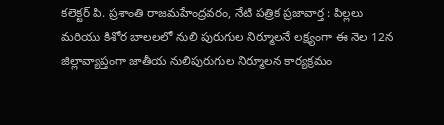కలెక్టర్ పి. ప్రశాంతి రాజమహేంద్రవరం, నేటి పత్రిక ప్రజావార్త : పిల్లలు మరియు కిశోర బాలలలో నులి పురుగుల నిర్మూలనే లక్ష్యంగా ఈ నెల 12న జిల్లావ్యాప్తంగా జాతీయ నులిపురుగుల నిర్మూలన కార్యక్రమం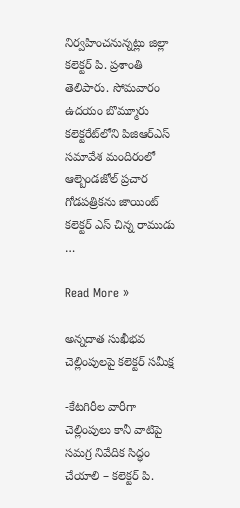నిర్వహించనున్నట్లు జిల్లా కలెక్టర్ పి. ప్రశాంతి తెలిపారు. సోమవారం ఉదయం బొమ్మూరు కలెక్టరేట్‌లోని పిజిఆర్ఎస్ సమావేశ మందిరంలో ఆల్బెండజోల్ ప్రచార గోడపత్రికను జాయింట్ కలెక్టర్ ఎస్ చిన్న రాముడు …

Read More »

అన్నదాత సుఖీభవ చెల్లింపులపై కలెక్టర్ సమీక్ష

-కేటగిరీల వారీగా చెల్లింపులు కానీ వాటిపై సమగ్ర నివేదిక సిద్ధం చేయాలి – కలెక్టర్ పి.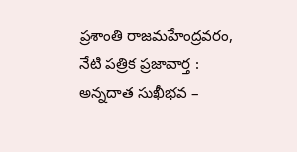ప్రశాంతి రాజమహేంద్రవరం, నేటి పత్రిక ప్రజావార్త : అన్నదాత సుఖీభవ –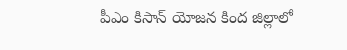పీఎం కిసాన్ యోజన కింద జిల్లాలో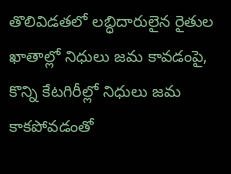తొలివిడతలో లబ్ధిదారులైన రైతుల ఖాతాల్లో నిధులు జమ కావడంపై, కొన్ని కేటగిరీల్లో నిధులు జమ కాకపోవడంతో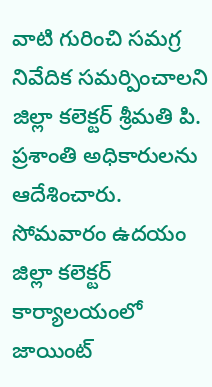వాటి గురించి సమగ్ర నివేదిక సమర్పించాలని జిల్లా కలెక్టర్ శ్రీమతి పి. ప్రశాంతి అధికారులను ఆదేశించారు. సోమవారం ఉదయం జిల్లా కలెక్టర్ కార్యాలయంలో జాయింట్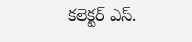కలెక్టర్ ఎస్.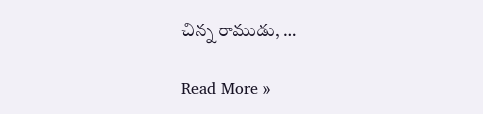చిన్న రాముడు, …

Read More »